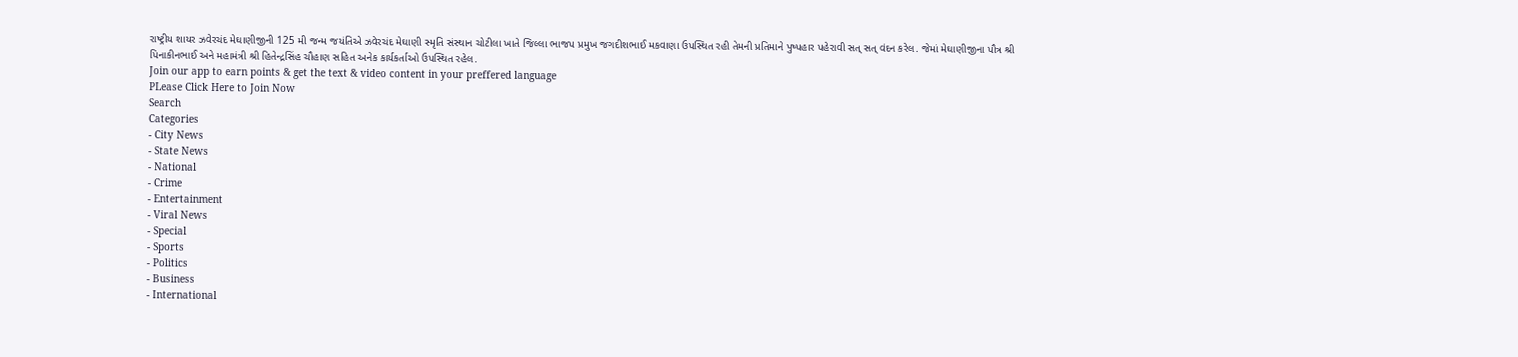રાષ્ટ્રીય શાયર ઝવેરચંદ મેઘાણીજીની 125 મી જન્મ જયંતિએ ઝવેરચંદ મેઘાણી સ્મૃતિ સંસ્થાન ચોટીલા ખાતે જિલ્લા ભાજપ પ્રમુખ જગદીશભાઈ મકવાણા ઉપસ્થિત રહી તેમની પ્રતિમાને પુષ્પહાર પહેરાવી સત્ સત્ વંદન કરેલ. જેમાં મેઘાણીજીના પૌત્ર શ્રી પિનાકીનભાઈ અને મહામંત્રી શ્રી હિતેન્દ્રસિંહ ચૌહાણ સહિત અનેક કાર્યકર્તાઓ ઉપસ્થિત રહેલ.
Join our app to earn points & get the text & video content in your preffered language
PLease Click Here to Join Now
Search
Categories
- City News
- State News
- National
- Crime
- Entertainment
- Viral News
- Special
- Sports
- Politics
- Business
- International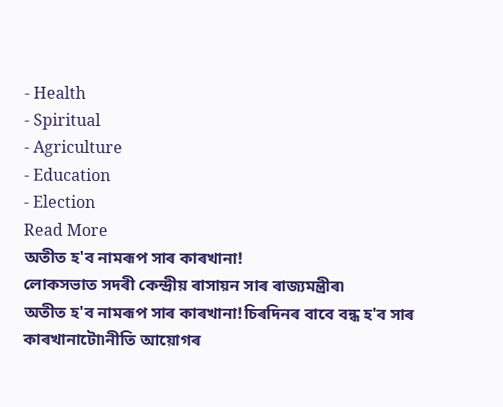- Health
- Spiritual
- Agriculture
- Education
- Election
Read More
অতীত হ'ব নামৰূপ সাৰ কাৰখানা!
লোকসভাত সদৰী কেন্দ্ৰীয় ৰাসায়ন সাৰ ৰাজ্যমন্ত্ৰীৰ৷
অতীত হ'ব নামৰূপ সাৰ কাৰখানা!চিৰদিনৰ বাবে বন্ধ হ'ব সাৰ কাৰখানাটো৷নীতি আয়োগৰ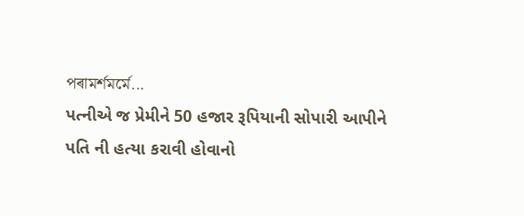পৰামৰ্শমৰ্মে...
પત્નીએ જ પ્રેમીને 50 હજાર રૂપિયાની સોપારી આપીને પતિ ની હત્યા કરાવી હોવાનો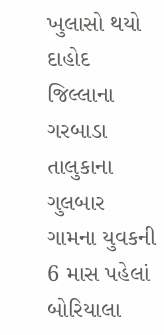ખુલાસો થયો
દાહોદ જિલ્લાના ગરબાડા તાલુકાના ગુલબાર ગામના યુવકની 6 માસ પહેલાં બોરિયાલા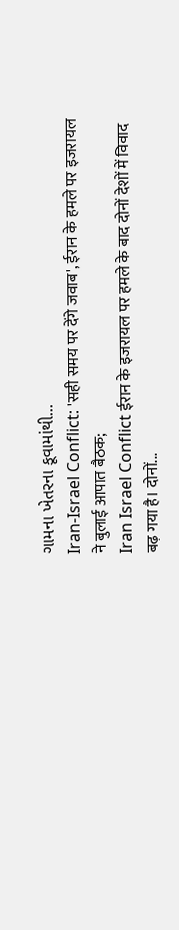ગામના ખેતરના કૂવામાંથી...
Iran-Israel Conflict: 'सही समय पर देंगे जवाब', ईरान के हमले पर इजरायल ने बुलाई आपात बैठक;
Iran Israel Conflict ईरान के इजरायल पर हमले के बाद दोनों देशों में विवाद बढ़ गया है। दोनों...